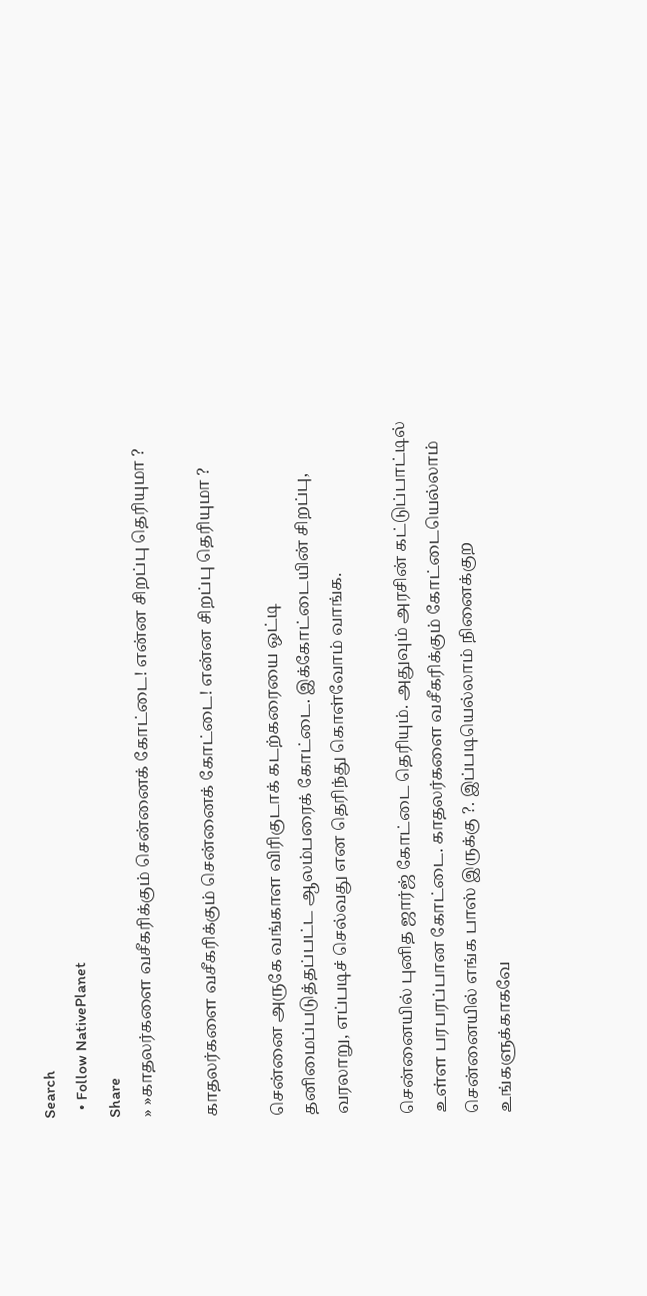Search
  • Follow NativePlanet
Share
» »காதலர்களை வசீகரிக்கும் சென்னைக் கோட்டை! என்ன சிறப்பு தெரியுமா ?

காதலர்களை வசீகரிக்கும் சென்னைக் கோட்டை! என்ன சிறப்பு தெரியுமா ?

சென்னை அருகே வங்காள விரிகுடாக் கடற்கரையை ஒட்டி தனிமைப்படுத்தப்பட்ட ஆலம்பரைக் கோட்டை. இக்கோட்டையின் சிறப்பு, வரலாறு, எப்படிச் செல்வது என தெரிந்து கொள்வோம் வாங்க.

சென்னையில் புனித ஜார்ஜ் கோட்டை தெரியும். அதுவும் அரசின் கட்டுப்பாட்டில் உள்ள பரபரப்பான கோட்டை. காதலர்களை வசீகரிக்கும் கோட்டையெல்லாம் சென்னையில் எங்க பாஸ் இருக்கு ?. இப்படியெல்லாம் நினைக்குற உங்களுக்காகவே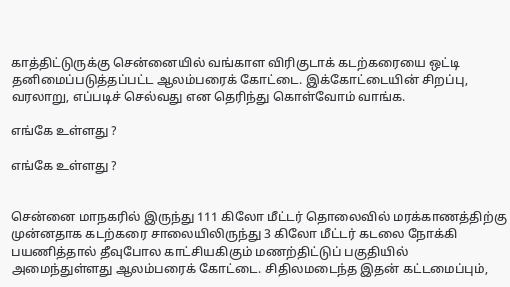காத்திட்டுருக்கு சென்னையில் வங்காள விரிகுடாக் கடற்கரையை ஒட்டி தனிமைப்படுத்தப்பட்ட ஆலம்பரைக் கோட்டை. இக்கோட்டையின் சிறப்பு, வரலாறு, எப்படிச் செல்வது என தெரிந்து கொள்வோம் வாங்க.

எங்கே உள்ளது ?

எங்கே உள்ளது ?


சென்னை மாநகரில் இருந்து 111 கிலோ மீட்டர் தொலைவில் மரக்காணத்திற்கு முன்னதாக கடற்கரை சாலையிலிருந்து 3 கிலோ மீட்டர் கடலை நோக்கி பயணித்தால் தீவுபோல காட்சியகிகும் மணற்திட்டுப் பகுதியில் அமைந்துள்ளது ஆலம்பரைக் கோட்டை. சிதிலமடைந்த இதன் கட்டமைப்பும்,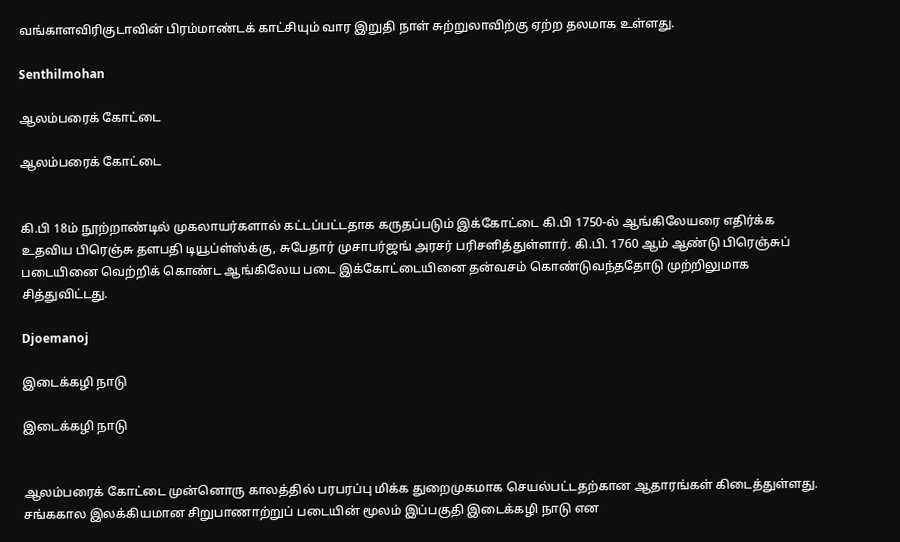வங்காளவிரிகுடாவின் பிரம்மாண்டக் காட்சியும் வார இறுதி நாள் சுற்றுலாவிற்கு ஏற்ற தலமாக உள்ளது.

Senthilmohan

ஆலம்பரைக் கோட்டை

ஆலம்பரைக் கோட்டை


கி.பி 18ம் நூற்றாண்டில் முகலாயர்களால் கட்டப்பட்டதாக கருதப்படும் இக்கோட்டை கி.பி 1750-ல் ஆங்கிலேயரை எதிர்க்க உதவிய பிரெஞ்சு தளபதி டியூப்ள்ஸ்க்கு, சுபேதார் முசாபர்ஜங் அரசர் பரிசளித்துள்ளார். கி.பி. 1760 ஆம் ஆண்டு பிரெஞ்சுப் படையினை வெற்றிக் கொண்ட ஆங்கிலேய படை இக்கோட்டையினை தன்வசம் கொண்டுவந்ததோடு முற்றிலுமாக சித்துவிட்டது.

Djoemanoj

இடைக்கழி நாடு

இடைக்கழி நாடு


ஆலம்பரைக் கோட்டை முன்னொரு காலத்தில் பரபரப்பு மிக்க துறைமுகமாக செயல்பட்டதற்கான ஆதாரங்கள் கிடைத்துள்ளது. சங்ககால இலக்கியமான சிறுபாணாற்றுப் படையின் மூலம் இப்பகுதி இடைக்கழி நாடு என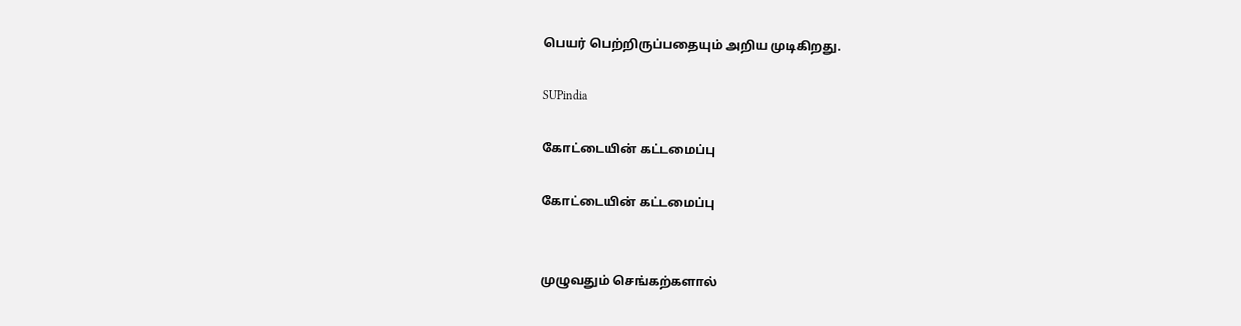பெயர் பெற்றிருப்பதையும் அறிய முடிகிறது.

SUPindia

கோட்டையின் கட்டமைப்பு

கோட்டையின் கட்டமைப்பு


முழுவதும் செங்கற்களால்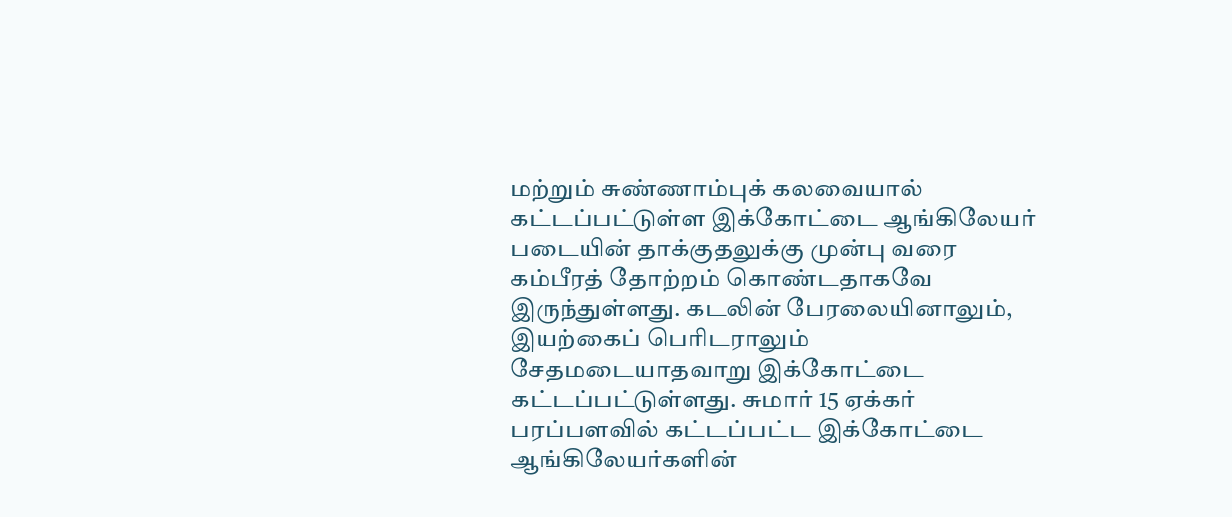மற்றும் சுண்ணாம்புக் கலவையால் கட்டப்பட்டுள்ள இக்கோட்டை ஆங்கிலேயர் படையின் தாக்குதலுக்கு முன்பு வரை கம்பீரத் தோற்றம் கொண்டதாகவே இருந்துள்ளது. கடலின் பேரலையினாலும், இயற்கைப் பெரிடராலும் சேதமடையாதவாறு இக்கோட்டை கட்டப்பட்டுள்ளது. சுமார் 15 ஏக்கர் பரப்பளவில் கட்டப்பட்ட இக்கோட்டை ஆங்கிலேயர்களின்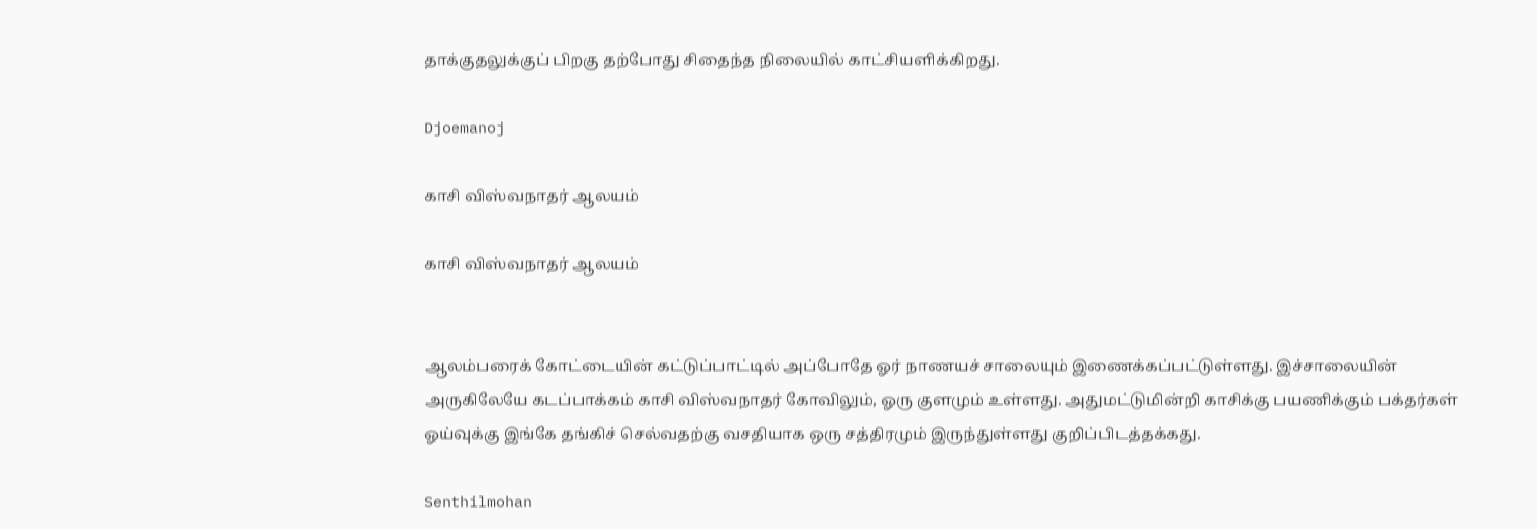தாக்குதலுக்குப் பிறகு தற்போது சிதைந்த நிலையில் காட்சியளிக்கிறது.

Djoemanoj

காசி விஸ்வநாதர் ஆலயம்

காசி விஸ்வநாதர் ஆலயம்


ஆலம்பரைக் கோட்டையின் கட்டுப்பாட்டில் அப்போதே ஓர் நாணயச் சாலையும் இணைக்கப்பட்டுள்ளது. இச்சாலையின் அருகிலேயே கடப்பாக்கம் காசி விஸ்வநாதர் கோவிலும், ஓரு குளமும் உள்ளது. அதுமட்டுமின்றி காசிக்கு பயணிக்கும் பக்தர்கள் ஓய்வுக்கு இங்கே தங்கிச் செல்வதற்கு வசதியாக ஒரு சத்திரமும் இருந்துள்ளது குறிப்பிடத்தக்கது.

Senthilmohan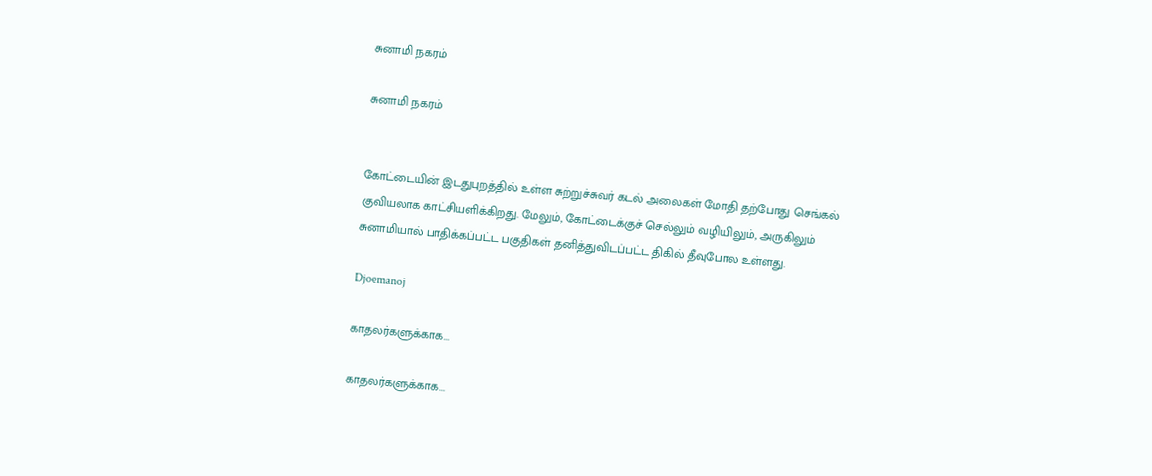சுனாமி நகரம்

சுனாமி நகரம்


கோட்டையின் இடதுபுறத்தில் உள்ள சுற்றுச்சுவர் கடல் அலைகள் மோதி தற்போது செங்கல் குவியலாக காட்சியளிக்கிறது. மேலும், கோட்டைக்குச் செல்லும் வழியிலும், அருகிலும் சுனாமியால் பாதிக்கப்பட்ட பகுதிகள் தனித்துவிடப்பட்ட திகில் தீவுபோல உள்ளது.

Djoemanoj

காதலர்களுக்காக...

காதலர்களுக்காக...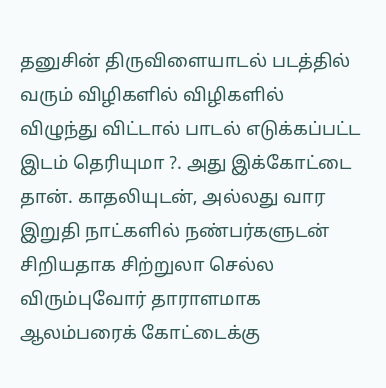தனுசின் திருவிளையாடல் படத்தில் வரும் விழிகளில் விழிகளில் விழுந்து விட்டால் பாடல் எடுக்கப்பட்ட இடம் தெரியுமா ?. அது இக்கோட்டை தான். காதலியுடன், அல்லது வார இறுதி நாட்களில் நண்பர்களுடன் சிறியதாக சிற்றுலா செல்ல விரும்புவோர் தாராளமாக ஆலம்பரைக் கோட்டைக்கு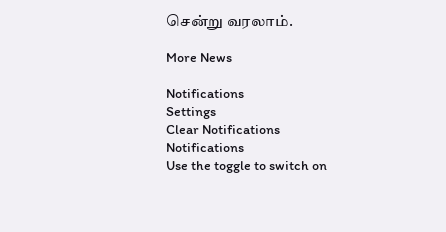சென்று வரலாம்.

More News

Notifications
Settings
Clear Notifications
Notifications
Use the toggle to switch on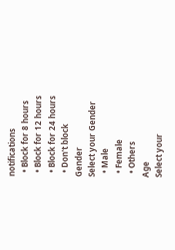notifications
  • Block for 8 hours
  • Block for 12 hours
  • Block for 24 hours
  • Don't block
Gender
Select your Gender
  • Male
  • Female
  • Others
Age
Select your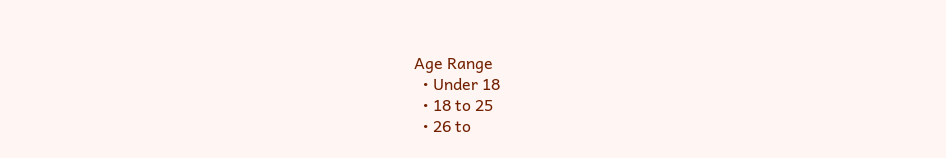Age Range
  • Under 18
  • 18 to 25
  • 26 to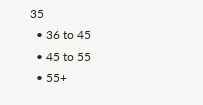35
  • 36 to 45
  • 45 to 55
  • 55+